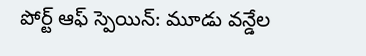పోర్ట్ ఆఫ్ స్పెయిన్: మూడు వన్డేల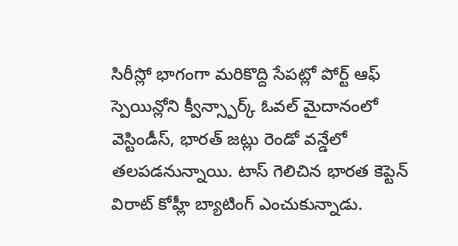సిరీస్లో భాగంగా మరికొద్ది సేపట్లో పోర్ట్ ఆఫ్ స్పెయిన్లోని క్వీన్స్పార్క్ ఓవల్ మైదానంలో వెస్టిండీస్, భారత్ జట్లు రెండో వన్డేలో తలపడనున్నాయి. టాస్ గెలిచిన భారత కెప్టెన్ విరాట్ కోహ్లీ బ్యాటింగ్ ఎంచుకున్నాడు.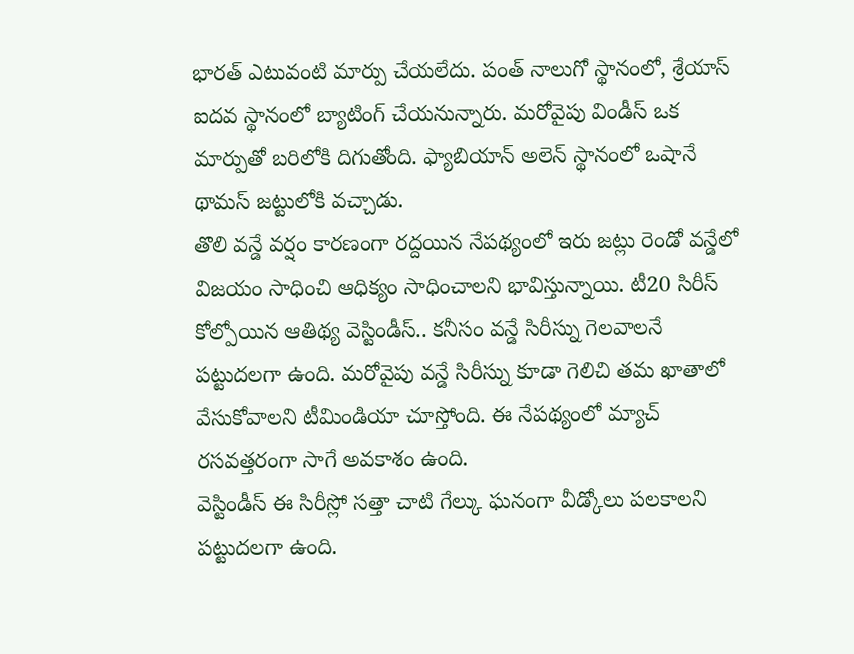భారత్ ఎటువంటి మార్పు చేయలేదు. పంత్ నాలుగో స్థానంలో, శ్రేయాస్ ఐదవ స్థానంలో బ్యాటింగ్ చేయనున్నారు. మరోవైపు విండీస్ ఒక మార్పుతో బరిలోకి దిగుతోంది. ఫ్యాబియాన్ అలెన్ స్థానంలో ఒషానే థామస్ జట్టులోకి వచ్చాడు.
తొలి వన్డే వర్షం కారణంగా రద్దయిన నేపథ్యంలో ఇరు జట్లు రెండో వన్డేలో విజయం సాధించి ఆధిక్యం సాధించాలని భావిస్తున్నాయి. టీ20 సిరీస్ కోల్పోయిన ఆతిథ్య వెస్టిండీస్.. కనీసం వన్డే సిరీస్ను గెలవాలనే పట్టుదలగా ఉంది. మరోవైపు వన్డే సిరీస్ను కూడా గెలిచి తమ ఖాతాలో వేసుకోవాలని టీమిండియా చూస్తోంది. ఈ నేపథ్యంలో మ్యాచ్ రసవత్తరంగా సాగే అవకాశం ఉంది.
వెస్టిండీస్ ఈ సిరీస్లో సత్తా చాటి గేల్కు ఘనంగా వీడ్కోలు పలకాలని పట్టుదలగా ఉంది.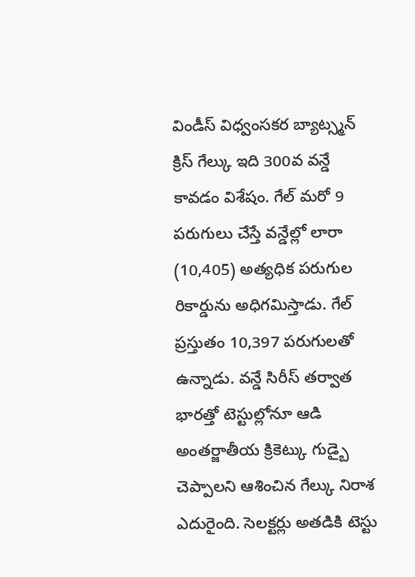విండీస్ విధ్వంసకర బ్యాట్స్మన్ క్రిస్ గేల్కు ఇది 300వ వన్డే కావడం విశేషం. గేల్ మరో 9 పరుగులు చేస్తే వన్డేల్లో లారా (10,405) అత్యధిక పరుగుల రికార్డును అధిగమిస్తాడు. గేల్ ప్రస్తుతం 10,397 పరుగులతో ఉన్నాడు. వన్డే సిరీస్ తర్వాత భారత్తో టెస్టుల్లోనూ ఆడి అంతర్జాతీయ క్రికెట్కు గుడ్బై చెప్పాలని ఆశించిన గేల్కు నిరాశ ఎదురైంది. సెలక్టర్లు అతడికి టెస్టు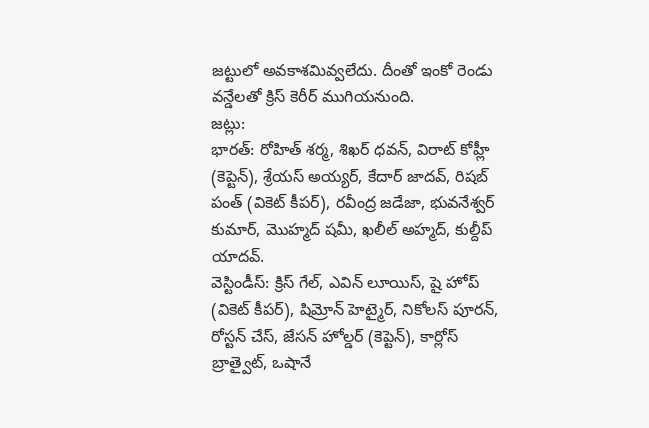జట్టులో అవకాశమివ్వలేదు. దీంతో ఇంకో రెండు వన్డేలతో క్రిస్ కెరీర్ ముగియనుంది.
జట్లు:
భారత్: రోహిత్ శర్మ, శిఖర్ ధవన్, విరాట్ కోహ్లీ (కెప్టెన్), శ్రేయస్ అయ్యర్, కేదార్ జాదవ్, రిషబ్ పంత్ (వికెట్ కీపర్), రవీంద్ర జడేజా, భువనేశ్వర్ కుమార్, మొహ్మద్ షమీ, ఖలీల్ అహ్మద్, కుల్దీప్ యాదవ్.
వెస్టిండీస్: క్రిస్ గేల్, ఎవిన్ లూయిస్, షై హోప్ (వికెట్ కీపర్), షిమ్రోన్ హెట్మైర్, నికోలస్ పూరన్, రోస్టన్ చేస్, జేసన్ హోల్డర్ (కెప్టెన్), కార్లోస్ బ్రాత్వైట్, ఒషానే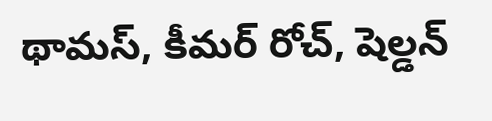థామస్, కీమర్ రోచ్, షెల్డన్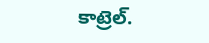కాట్రెల్.